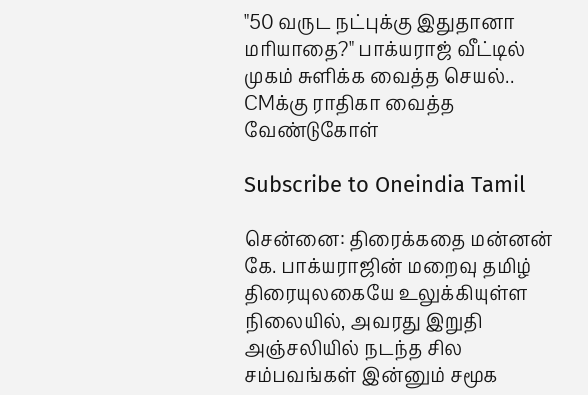"50 வருட நட்புக்கு இதுதானா மரியாதை?" பாக்யராஜ் வீட்டில் முகம் சுளிக்க வைத்த செயல்.. CMக்கு ராதிகா வைத்த வேண்டுகோள்

Subscribe to Oneindia Tamil

சென்னை: திரைக்கதை மன்னன் கே. பாக்யராஜின் மறைவு தமிழ் திரையுலகையே உலுக்கியுள்ள நிலையில், அவரது இறுதி அஞ்சலியில் நடந்த சில சம்பவங்கள் இன்னும் சமூக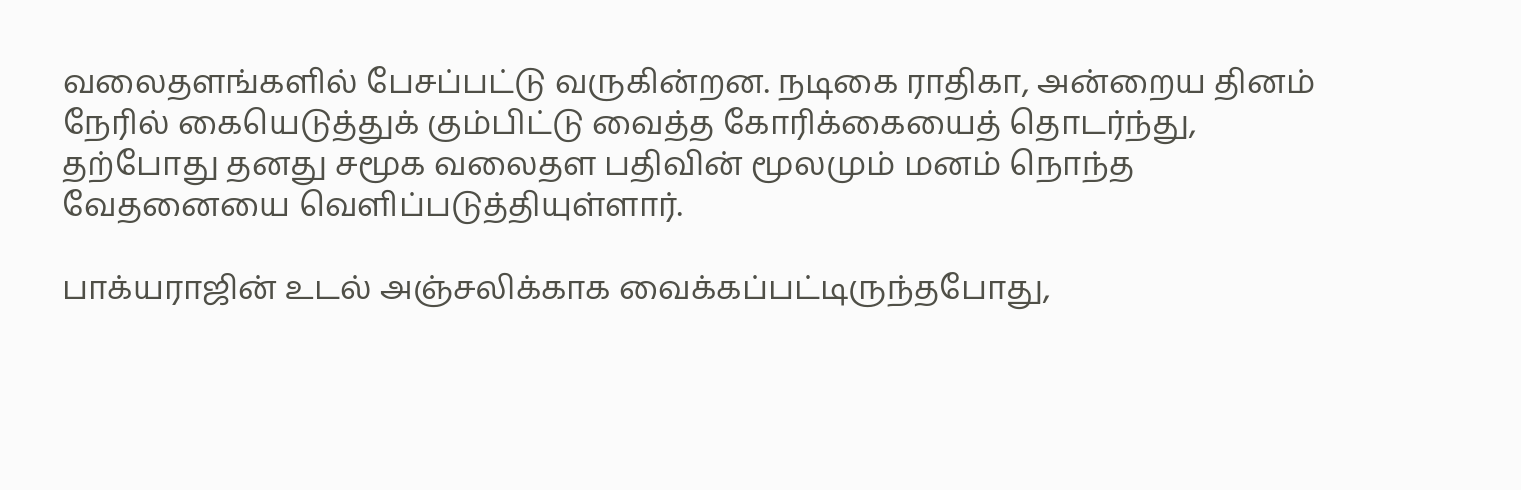வலைதளங்களில் பேசப்பட்டு வருகின்றன. நடிகை ராதிகா, அன்றைய தினம் நேரில் கையெடுத்துக் கும்பிட்டு வைத்த கோரிக்கையைத் தொடர்ந்து, தற்போது தனது சமூக வலைதள பதிவின் மூலமும் மனம் நொந்த வேதனையை வெளிப்படுத்தியுள்ளார்.

பாக்யராஜின் உடல் அஞ்சலிக்காக வைக்கப்பட்டிருந்தபோது,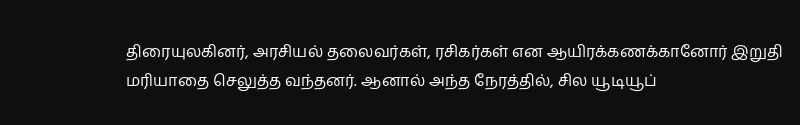திரையுலகினர், அரசியல் தலைவர்கள், ரசிகர்கள் என ஆயிரக்கணக்கானோர் இறுதி மரியாதை செலுத்த வந்தனர். ஆனால் அந்த நேரத்தில், சில யூடியூப்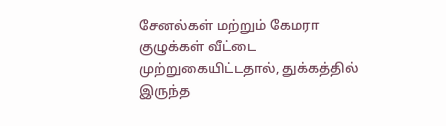சேனல்கள் மற்றும் கேமரா குழுக்கள் வீட்டை முற்றுகையிட்டதால், துக்கத்தில் இருந்த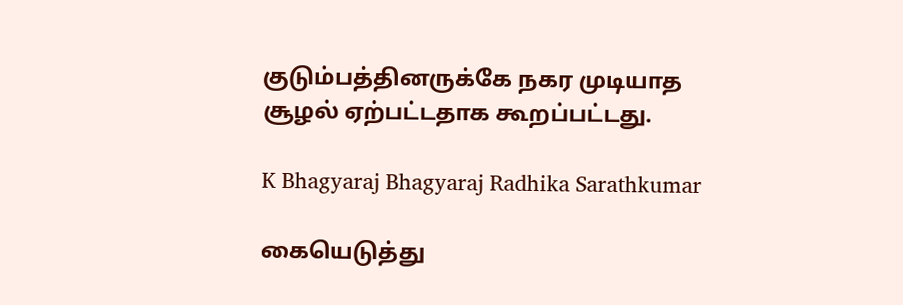குடும்பத்தினருக்கே நகர முடியாத சூழல் ஏற்பட்டதாக கூறப்பட்டது.

K Bhagyaraj Bhagyaraj Radhika Sarathkumar

கையெடுத்து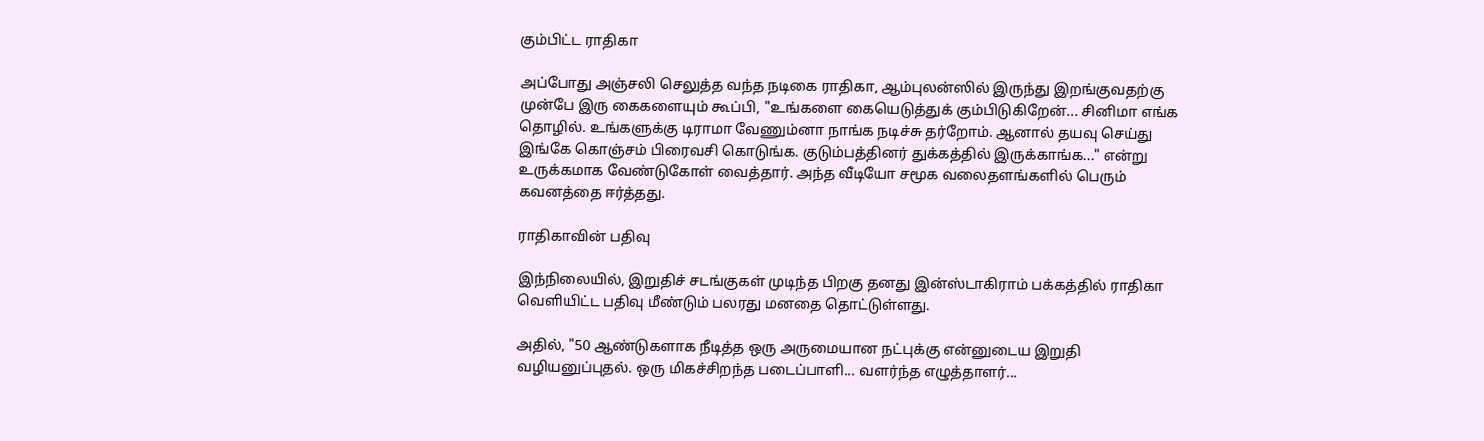கும்பிட்ட ராதிகா

அப்போது அஞ்சலி செலுத்த வந்த நடிகை ராதிகா, ஆம்புலன்ஸில் இருந்து இறங்குவதற்கு முன்பே இரு கைகளையும் கூப்பி, "உங்களை கையெடுத்துக் கும்பிடுகிறேன்... சினிமா எங்க தொழில். உங்களுக்கு டிராமா வேணும்னா நாங்க நடிச்சு தர்றோம். ஆனால் தயவு செய்து இங்கே கொஞ்சம் பிரைவசி கொடுங்க. குடும்பத்தினர் துக்கத்தில் இருக்காங்க..." என்று உருக்கமாக வேண்டுகோள் வைத்தார். அந்த வீடியோ சமூக வலைதளங்களில் பெரும் கவனத்தை ஈர்த்தது.

ராதிகாவின் பதிவு

இந்நிலையில், இறுதிச் சடங்குகள் முடிந்த பிறகு தனது இன்ஸ்டாகிராம் பக்கத்தில் ராதிகா வெளியிட்ட பதிவு மீண்டும் பலரது மனதை தொட்டுள்ளது.

அதில், "50 ஆண்டுகளாக நீடித்த ஒரு அருமையான நட்புக்கு என்னுடைய இறுதி வழியனுப்புதல். ஒரு மிகச்சிறந்த படைப்பாளி... வளர்ந்த எழுத்தாளர்...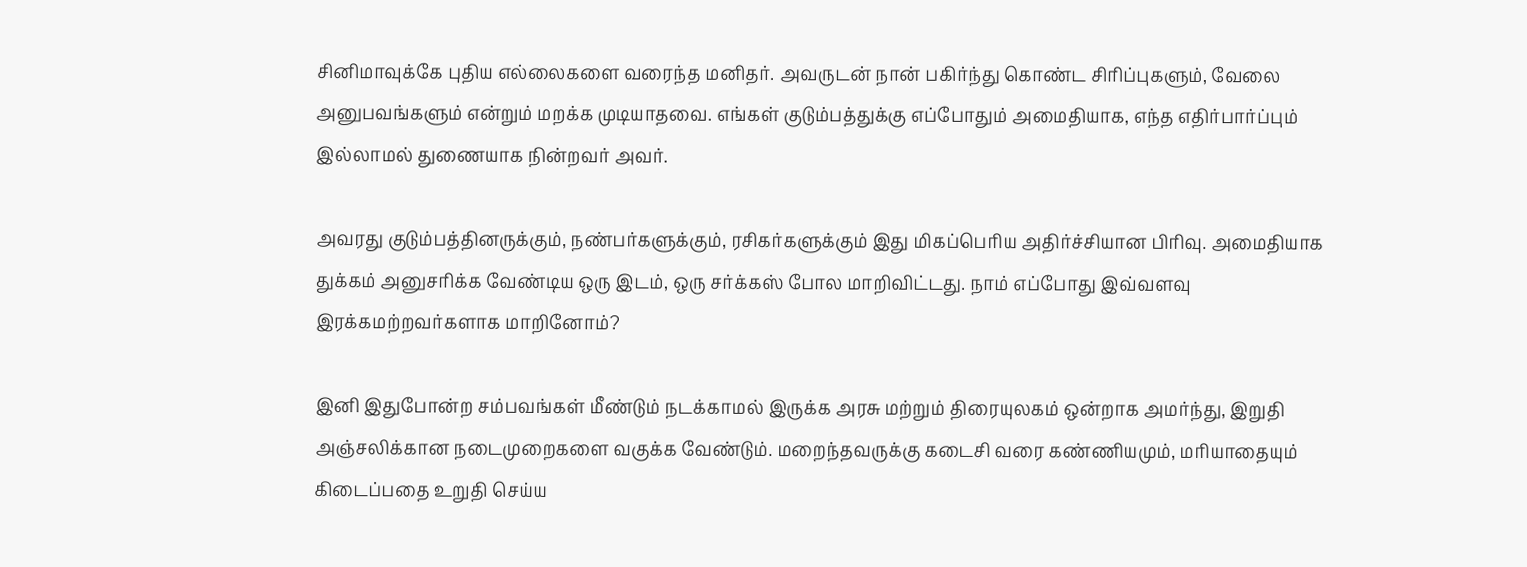சினிமாவுக்கே புதிய எல்லைகளை வரைந்த மனிதர். அவருடன் நான் பகிர்ந்து கொண்ட சிரிப்புகளும், வேலை அனுபவங்களும் என்றும் மறக்க முடியாதவை. எங்கள் குடும்பத்துக்கு எப்போதும் அமைதியாக, எந்த எதிர்பார்ப்பும் இல்லாமல் துணையாக நின்றவர் அவர்.

அவரது குடும்பத்தினருக்கும், நண்பர்களுக்கும், ரசிகர்களுக்கும் இது மிகப்பெரிய அதிர்ச்சியான பிரிவு. அமைதியாக துக்கம் அனுசரிக்க வேண்டிய ஒரு இடம், ஒரு சர்க்கஸ் போல மாறிவிட்டது. நாம் எப்போது இவ்வளவு இரக்கமற்றவர்களாக மாறினோம்?

இனி இதுபோன்ற சம்பவங்கள் மீண்டும் நடக்காமல் இருக்க அரசு மற்றும் திரையுலகம் ஒன்றாக அமர்ந்து, இறுதி அஞ்சலிக்கான நடைமுறைகளை வகுக்க வேண்டும். மறைந்தவருக்கு கடைசி வரை கண்ணியமும், மரியாதையும் கிடைப்பதை உறுதி செய்ய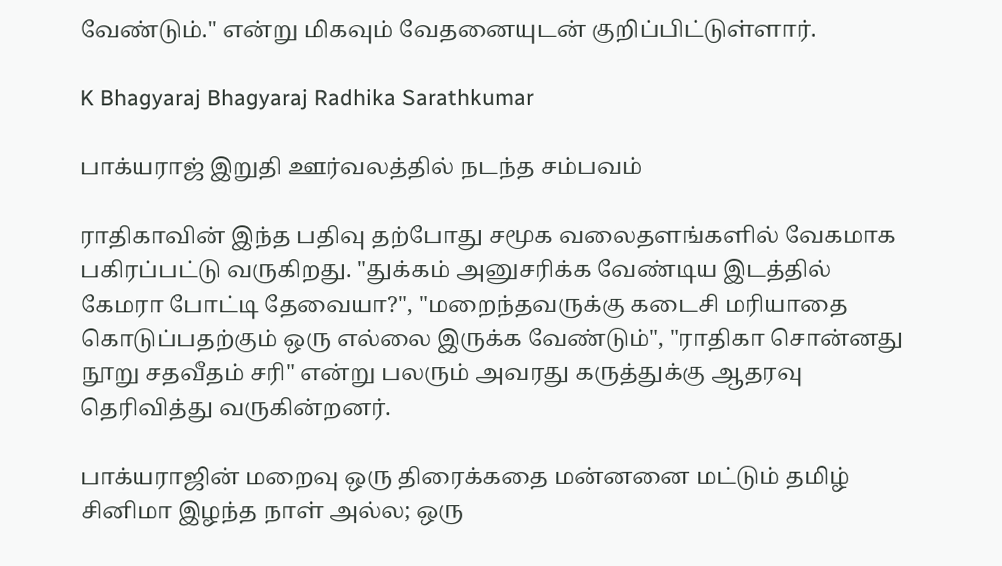வேண்டும்." என்று மிகவும் வேதனையுடன் குறிப்பிட்டுள்ளார்.

K Bhagyaraj Bhagyaraj Radhika Sarathkumar

பாக்யராஜ் இறுதி ஊர்வலத்தில் நடந்த சம்பவம்

ராதிகாவின் இந்த பதிவு தற்போது சமூக வலைதளங்களில் வேகமாக பகிரப்பட்டு வருகிறது. "துக்கம் அனுசரிக்க வேண்டிய இடத்தில் கேமரா போட்டி தேவையா?", "மறைந்தவருக்கு கடைசி மரியாதை கொடுப்பதற்கும் ஒரு எல்லை இருக்க வேண்டும்", "ராதிகா சொன்னது நூறு சதவீதம் சரி" என்று பலரும் அவரது கருத்துக்கு ஆதரவு தெரிவித்து வருகின்றனர்.

பாக்யராஜின் மறைவு ஒரு திரைக்கதை மன்னனை மட்டும் தமிழ் சினிமா இழந்த நாள் அல்ல; ஒரு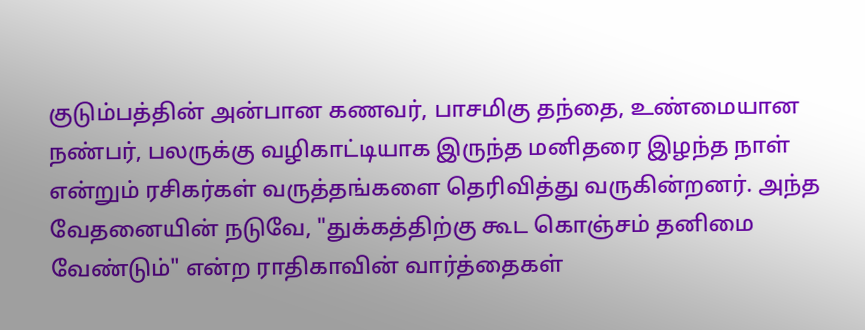குடும்பத்தின் அன்பான கணவர், பாசமிகு தந்தை, உண்மையான நண்பர், பலருக்கு வழிகாட்டியாக இருந்த மனிதரை இழந்த நாள் என்றும் ரசிகர்கள் வருத்தங்களை தெரிவித்து வருகின்றனர். அந்த வேதனையின் நடுவே, "துக்கத்திற்கு கூட கொஞ்சம் தனிமை வேண்டும்" என்ற ராதிகாவின் வார்த்தைகள்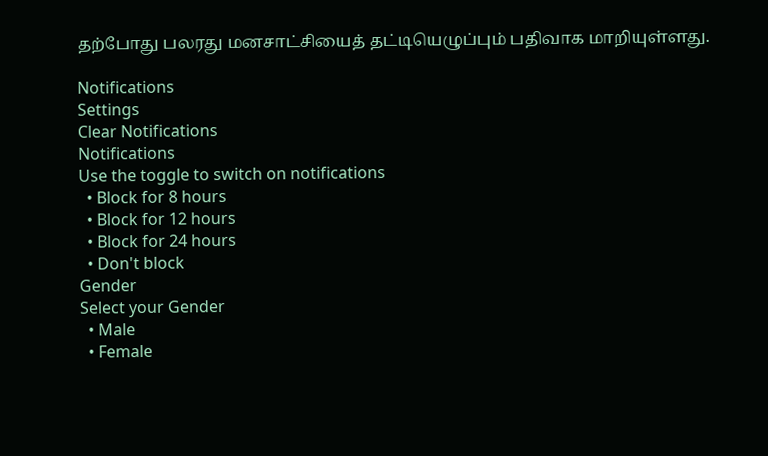தற்போது பலரது மனசாட்சியைத் தட்டியெழுப்பும் பதிவாக மாறியுள்ளது.

Notifications
Settings
Clear Notifications
Notifications
Use the toggle to switch on notifications
  • Block for 8 hours
  • Block for 12 hours
  • Block for 24 hours
  • Don't block
Gender
Select your Gender
  • Male
  • Female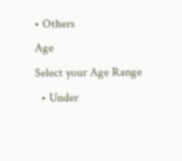• Others
Age
Select your Age Range
  • Under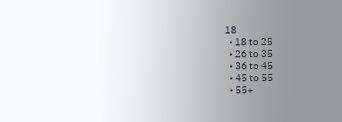18
  • 18 to 25
  • 26 to 35
  • 36 to 45
  • 45 to 55
  • 55+